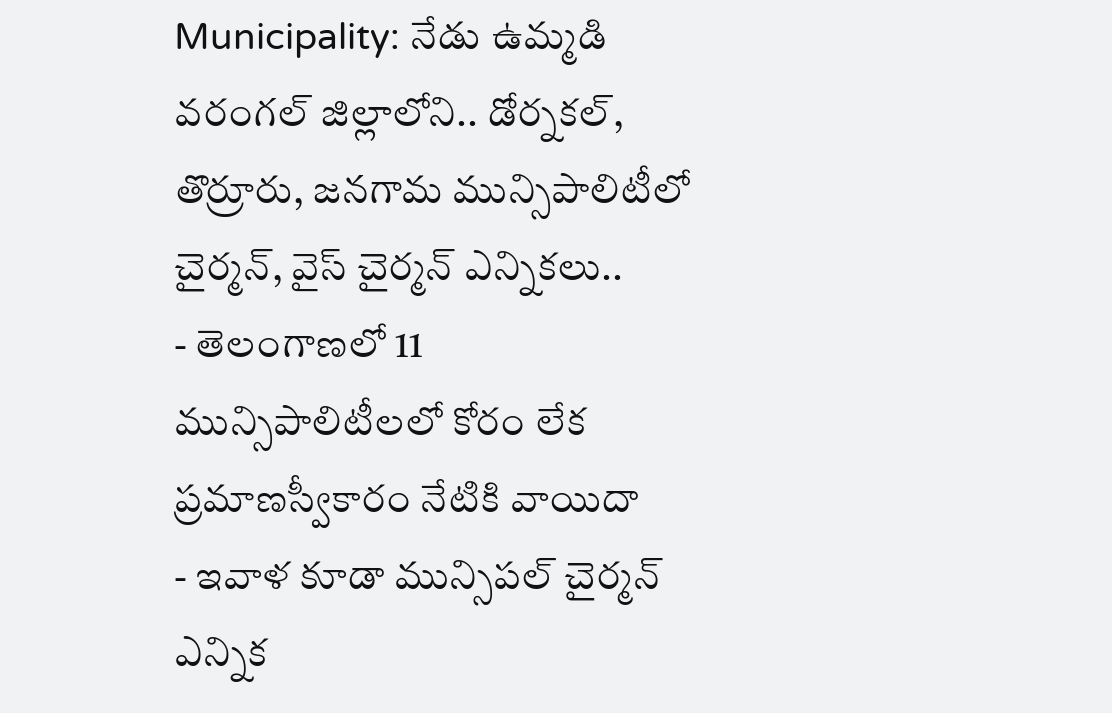Municipality: నేడు ఉమ్మడి వరంగల్ జిల్లాలోని.. డోర్నకల్, తొర్రూరు, జనగామ మున్సిపాలిటీలో చైర్మన్, వైస్ చైర్మన్ ఎన్నికలు..
- తెలంగాణలో 11 మున్సిపాలిటీలలో కోరం లేక ప్రమాణస్వీకారం నేటికి వాయిదా
- ఇవాళ కూడా మున్సిపల్ చైర్మన్ ఎన్నిక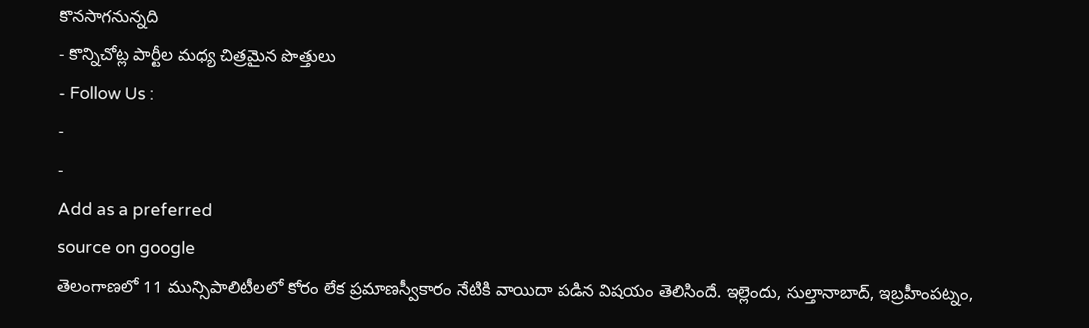కొనసాగనున్నది
- కొన్నిచోట్ల పార్టీల మధ్య చిత్రమైన పొత్తులు
- Follow Us :
-
-
Add as a preferred
source on google
తెలంగాణలో 11 మున్సిపాలిటీలలో కోరం లేక ప్రమాణస్వీకారం నేటికి వాయిదా పడిన విషయం తెలిసిందే. ఇల్లెందు, సుల్తానాబాద్, ఇబ్రహీంపట్నం,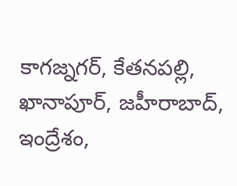కాగజ్నగర్, కేతనపల్లి, ఖానాపూర్, జహీరాబాద్, ఇంద్రేశం,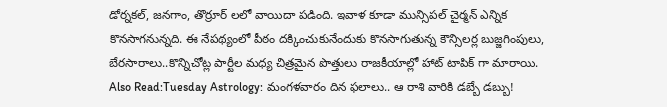డోర్నకల్, జనగాం, తొర్రూర్ లలో వాయిదా పడింది. ఇవాళ కూడా మున్సిపల్ చైర్మన్ ఎన్నిక కొనసాగనున్నది. ఈ నేపథ్యంలో పీఠం దక్కించుకునేందుకు కొనసాగుతున్న కౌన్సిలర్ల బుజ్జగింపులు, బేరసారాలు..కొన్నిచోట్ల పార్టీల మధ్య చిత్రమైన పొత్తులు రాజకీయాల్లో హాట్ టాపిక్ గా మారాయి.
Also Read:Tuesday Astrology: మంగళవారం దిన ఫలాలు.. ఆ రాశి వారికి డబ్బే డబ్బు!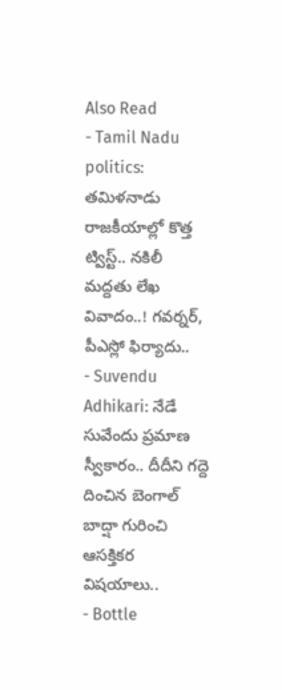Also Read
- Tamil Nadu politics: తమిళనాడు రాజకీయాల్లో కొత్త ట్విస్ట్.. నకిలీ మద్దతు లేఖ వివాదం..! గవర్నర్, పీఎస్లో ఫిర్యాదు..
- Suvendu Adhikari: నేడే సువేందు ప్రమాణ స్వీకారం.. దీదీని గద్దె దించిన బెంగాల్ బాద్షా గురించి ఆసక్తికర విషయాలు..
- Bottle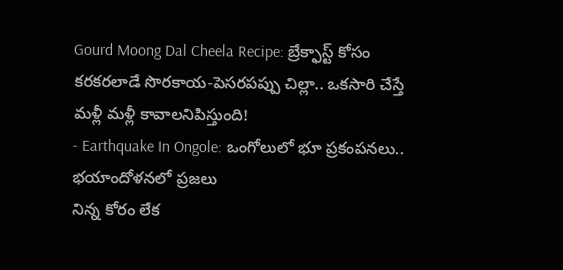Gourd Moong Dal Cheela Recipe: బ్రేక్ఫాస్ట్ కోసం కరకరలాడే సొరకాయ-పెసరపప్పు చిల్లా.. ఒకసారి చేస్తే మళ్లీ మళ్లీ కావాలనిపిస్తుంది!
- Earthquake In Ongole: ఒంగోలులో భూ ప్రకంపనలు.. భయాందోళనలో ప్రజలు
నిన్న కోరం లేక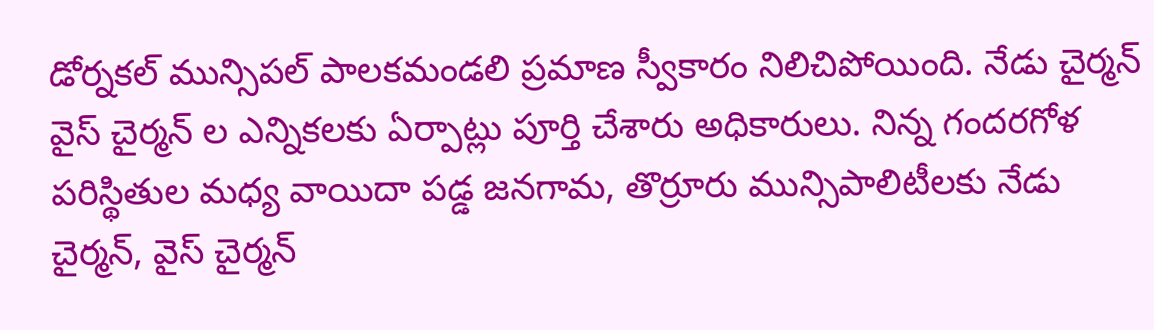డోర్నకల్ మున్సిపల్ పాలకమండలి ప్రమాణ స్వీకారం నిలిచిపోయింది. నేడు చైర్మన్ వైస్ చైర్మన్ ల ఎన్నికలకు ఏర్పాట్లు పూర్తి చేశారు అధికారులు. నిన్న గందరగోళ పరిస్థితుల మధ్య వాయిదా పడ్డ జనగామ, తొర్రూరు మున్సిపాలిటీలకు నేడు చైర్మన్, వైస్ చైర్మన్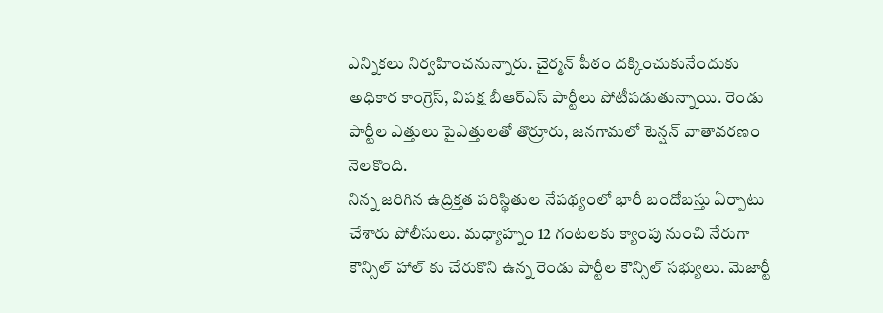ఎన్నికలు నిర్వహించనున్నారు. చైర్మన్ పీఠం దక్కించుకునేందుకు అధికార కాంగ్రెస్, విపక్ష బీఆర్ఎస్ పార్టీలు పోటీపడుతున్నాయి. రెండు పార్టీల ఎత్తులు పైఎత్తులతో తొర్రూరు, జనగామలో టెన్షన్ వాతావరణం నెలకొంది.
నిన్న జరిగిన ఉద్రిక్తత పరిస్థితుల నేపథ్యంలో భారీ బందోబస్తు ఏర్పాటు చేశారు పోలీసులు. మధ్యాహ్నం 12 గంటలకు క్యాంపు నుంచి నేరుగా కౌన్సిల్ హాల్ కు చేరుకొని ఉన్న రెండు పార్టీల కౌన్సిల్ సభ్యులు. మెజార్టీ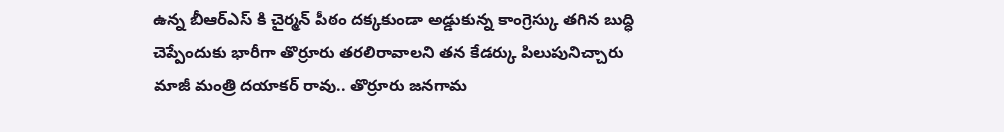ఉన్న బీఆర్ఎస్ కి చైర్మన్ పీఠం దక్కకుండా అడ్డుకున్న కాంగ్రెస్కు తగిన బుద్ధి చెప్పేందుకు భారీగా తొర్రూరు తరలిరావాలని తన కేడర్కు పిలుపునిచ్చారు మాజీ మంత్రి దయాకర్ రావు.. తొర్రూరు జనగామ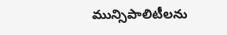మున్సిపాలిటీలను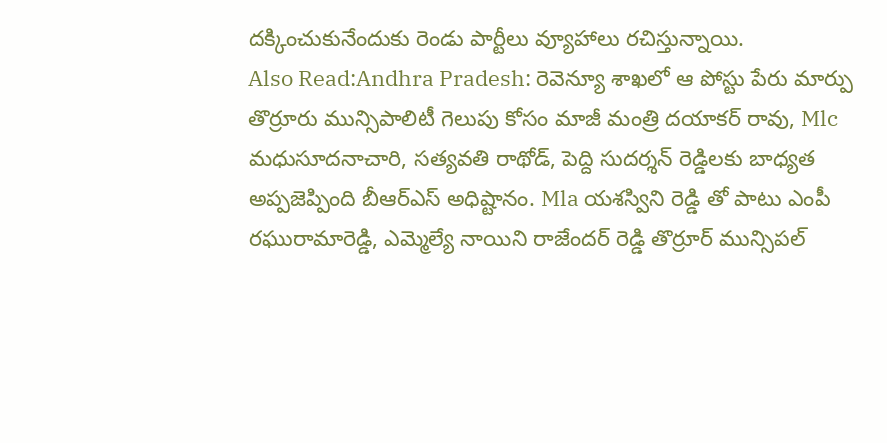దక్కించుకునేందుకు రెండు పార్టీలు వ్యూహాలు రచిస్తున్నాయి.
Also Read:Andhra Pradesh: రెవెన్యూ శాఖలో ఆ పోస్టు పేరు మార్పు
తొర్రూరు మున్సిపాలిటీ గెలుపు కోసం మాజీ మంత్రి దయాకర్ రావు, Mlc మధుసూదనాచారి, సత్యవతి రాథోడ్, పెద్ది సుదర్శన్ రెడ్డిలకు బాధ్యత అప్పజెప్పింది బీఆర్ఎస్ అధిష్టానం. Mla యశస్విని రెడ్డి తో పాటు ఎంపీ రఘురామారెడ్డి, ఎమ్మెల్యే నాయిని రాజేందర్ రెడ్డి తొర్రూర్ మున్సిపల్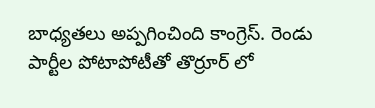బాధ్యతలు అప్పగించింది కాంగ్రెస్. రెండు పార్టీల పోటాపోటీతో తొర్రూర్ లో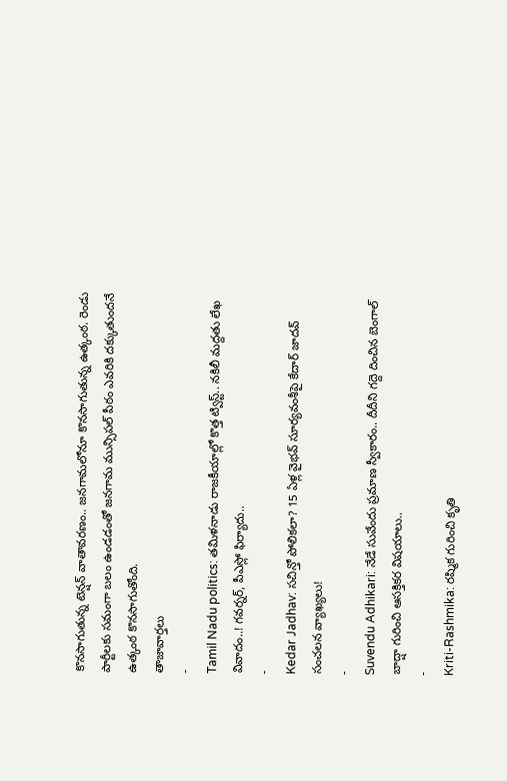కొనసాగుతున్న టెన్షన్ వాతావరణం.. జనగామలోనూ కొనసాగుతున్న ఉత్కంఠ. రెండు పార్టీలకు సమంగా బలం ఉండడంతో జనగామ మున్సిపల్ పీఠం ఎవరికి దక్కుతుందనే ఉత్కంఠ కొనసాగుతోంది.
తాజావార్తలు
-
Tamil Nadu politics: తమిళనాడు రాజకీయాల్లో కొత్త ట్విస్ట్.. నకిలీ మద్దతు లేఖ వివాదం..! గవర్నర్, పీఎస్లో ఫిర్యాదు..
-
Kedar Jadhav: సచిన్తో పోలికలా? 15 ఏళ్ల వైభవ్ సూర్యవంశీపై కేదార్ జాదవ్ సంచలన వ్యాఖ్యలు!
-
Suvendu Adhikari: నేడే సువేందు ప్రమాణ స్వీకారం.. దీదీని గద్దె దించిన బెంగాల్ బాద్షా గురించి ఆసక్తికర విషయాలు..
-
Kriti-Rashmika: రష్మిక గురించి కృతి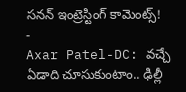సనన్ ఇంట్రెస్టింగ్ కామెంట్స్!
-
Axar Patel-DC: వచ్చే ఏడాది చూసుకుంటాం.. ఢిల్లీ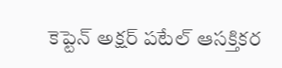కెప్టెన్ అక్షర్ పటేల్ ఆసక్తికర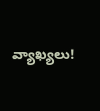వ్యాఖ్యలు!